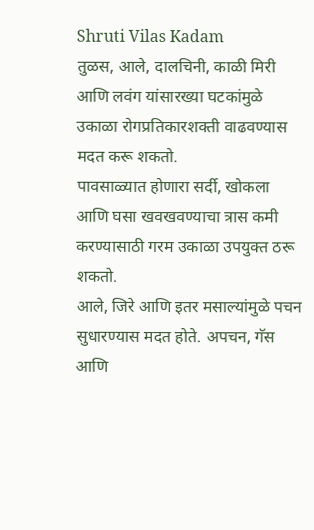Shruti Vilas Kadam
तुळस, आले, दालचिनी, काळी मिरी आणि लवंग यांसारख्या घटकांमुळे उकाळा रोगप्रतिकारशक्ती वाढवण्यास मदत करू शकतो.
पावसाळ्यात होणारा सर्दी, खोकला आणि घसा खवखवण्याचा त्रास कमी करण्यासाठी गरम उकाळा उपयुक्त ठरू शकतो.
आले, जिरे आणि इतर मसाल्यांमुळे पचन सुधारण्यास मदत होते. अपचन, गॅस आणि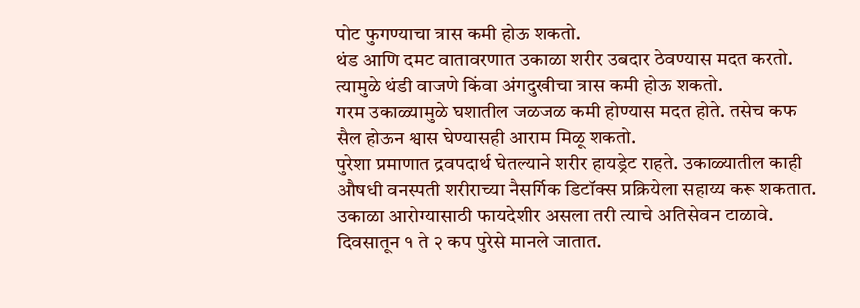पोट फुगण्याचा त्रास कमी होऊ शकतो.
थंड आणि दमट वातावरणात उकाळा शरीर उबदार ठेवण्यास मदत करतो. त्यामुळे थंडी वाजणे किंवा अंगदुखीचा त्रास कमी होऊ शकतो.
गरम उकाळ्यामुळे घशातील जळजळ कमी होण्यास मदत होते. तसेच कफ सैल होऊन श्वास घेण्यासही आराम मिळू शकतो.
पुरेशा प्रमाणात द्रवपदार्थ घेतल्याने शरीर हायड्रेट राहते. उकाळ्यातील काही औषधी वनस्पती शरीराच्या नैसर्गिक डिटॉक्स प्रक्रियेला सहाय्य करू शकतात.
उकाळा आरोग्यासाठी फायदेशीर असला तरी त्याचे अतिसेवन टाळावे. दिवसातून १ ते २ कप पुरेसे मानले जातात.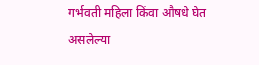गर्भवती महिला किंवा औषधे घेत असलेल्या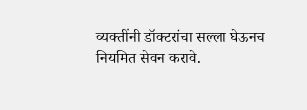व्यक्तींनी डॉक्टरांचा सल्ला घेऊनच नियमित सेवन करावे.